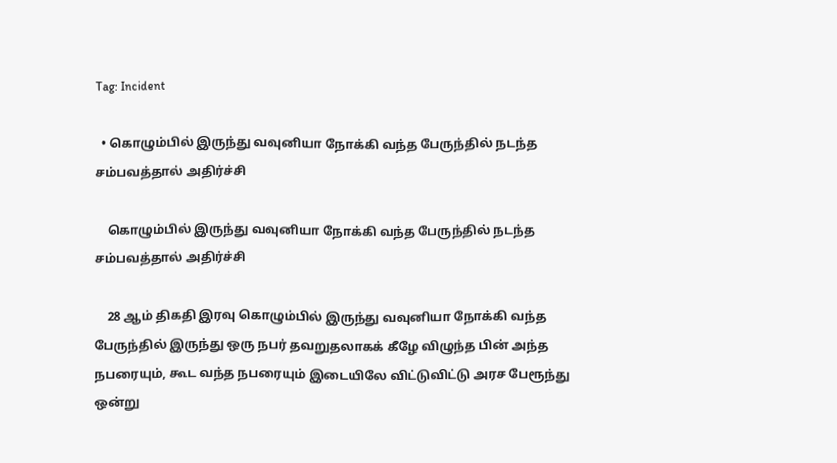Tag: Incident

  • கொழும்பில் இருந்து வவுனியா நோக்கி வந்த பேருந்தில் நடந்த சம்பவத்தால் அதிர்ச்சி

    கொழும்பில் இருந்து வவுனியா நோக்கி வந்த பேருந்தில் நடந்த சம்பவத்தால் அதிர்ச்சி

    28 ஆம் திகதி இரவு கொழும்பில் இருந்து வவுனியா நோக்கி வந்த பேருந்தில் இருந்து ஒரு நபர் தவறுதலாகக் கீழே விழுந்த பின் அந்த நபரையும், கூட வந்த நபரையும் இடையிலே விட்டுவிட்டு அரச பேரூந்து ஒன்று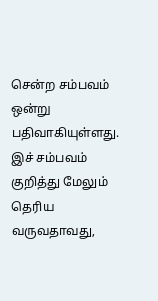சென்ற சம்பவம் ஒன்று பதிவாகியுள்ளது. இச் சம்பவம் குறித்து மேலும் தெரிய வருவதாவது,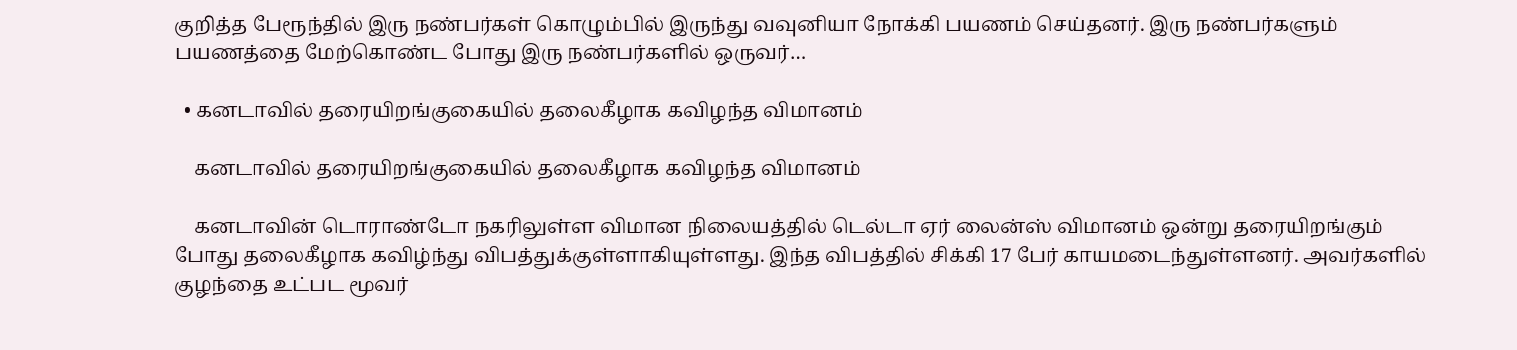குறித்த பேரூந்தில் இரு நண்பர்கள் கொழும்பில் இருந்து வவுனியா நோக்கி பயணம் செய்தனர். இரு நண்பர்களும் பயணத்தை மேற்கொண்ட போது இரு நண்பர்களில் ஒருவர்…

  • கனடாவில் தரையிறங்குகையில் தலைகீழாக கவிழந்த விமானம்

    கனடாவில் தரையிறங்குகையில் தலைகீழாக கவிழந்த விமானம்

    கனடாவின் டொராண்டோ நகரிலுள்ள விமான நிலையத்தில் டெல்டா ஏர் லைன்ஸ் விமானம் ஒன்று தரையிறங்கும் போது தலைகீழாக கவிழ்ந்து விபத்துக்குள்ளாகியுள்ளது. இந்த விபத்தில் சிக்கி 17 பேர் காயமடைந்துள்ளனர். அவர்களில் குழந்தை உட்பட மூவர்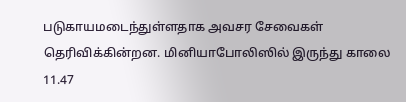படுகாயமடைந்துள்ளதாக அவசர சேவைகள் தெரிவிக்கின்றன. மினியாபோலிஸில் இருந்து காலை 11.47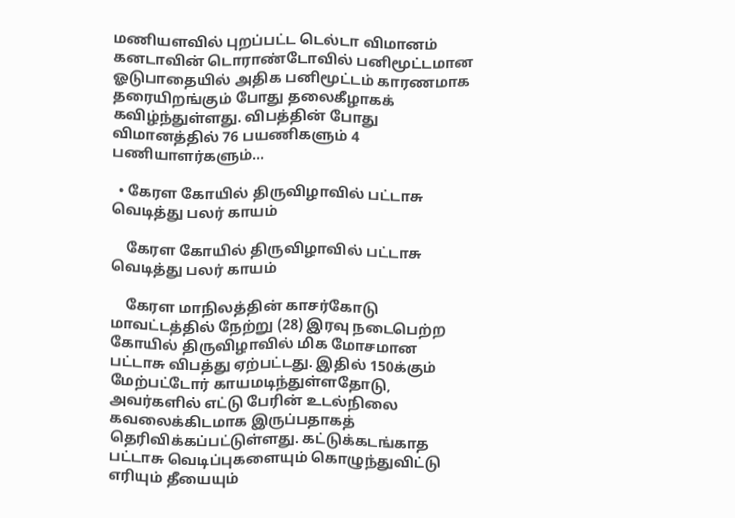மணியளவில் புறப்பட்ட டெல்டா விமானம் கனடாவின் டொராண்டோவில் பனிமூட்டமான ஓடுபாதையில் அதிக பனிமூட்டம் காரணமாக தரையிறங்கும் போது தலைகீழாகக் கவிழ்ந்துள்ளது. விபத்தின் போது விமானத்தில் 76 பயணிகளும் 4 பணியாளர்களும்…

  • கேரள கோயில் திருவிழாவில் பட்டாசு வெடித்து பலர் காயம்

    கேரள கோயில் திருவிழாவில் பட்டாசு வெடித்து பலர் காயம்

    கேரள மாநிலத்தின் காசர்கோடு மாவட்டத்தில் நேற்று (28) இரவு நடைபெற்ற கோயில் திருவிழாவில் மிக மோசமான பட்டாசு விபத்து ஏற்பட்டது. இதில் 150க்கும் மேற்பட்டோர் காயமடிந்துள்ளதோடு, அவர்களில் எட்டு பேரின் உடல்நிலை கவலைக்கிடமாக இருப்பதாகத் தெரிவிக்கப்பட்டுள்ளது. கட்டுக்கடங்காத பட்டாசு வெடிப்புகளையும் கொழுந்துவிட்டு எரியும் தீயையும்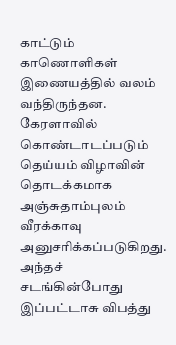காட்டும் காணொளிகள் இணையத்தில் வலம் வந்திருந்தன. கேரளாவில் கொண்டாடப்படும் தெய்யம் விழாவின் தொடக்கமாக அஞ்சுதாம்புலம் வீரக்காவு அனுசரிக்கப்படுகிறது. அந்தச் சடங்கின்போது இப்பட்டாசு விபத்து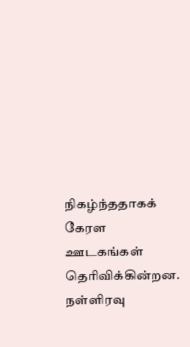நிகழ்ந்ததாகக் கேரள ஊடகங்கள் தெரிவிக்கின்றன. நள்ளிரவு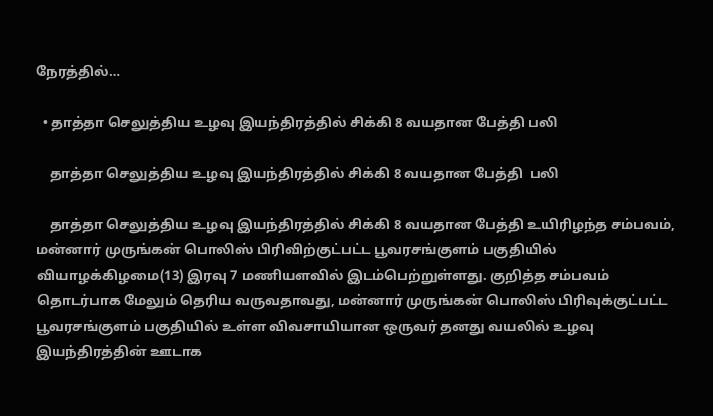நேரத்தில்…

  • தாத்தா செலுத்திய உழவு இயந்திரத்தில் சிக்கி 8 வயதான பேத்தி பலி

    தாத்தா செலுத்திய உழவு இயந்திரத்தில் சிக்கி 8 வயதான பேத்தி  பலி

    தாத்தா செலுத்திய உழவு இயந்திரத்தில் சிக்கி 8 வயதான பேத்தி உயிரிழந்த சம்பவம், மன்னார் முருங்கன் பொலிஸ் பிரிவிற்குட்பட்ட பூவரசங்குளம் பகுதியில் வியாழக்கிழமை(13) இரவு 7 மணியளவில் இடம்பெற்றுள்ளது. குறித்த சம்பவம் தொடர்பாக மேலும் தெரிய வருவதாவது, மன்னார் முருங்கன் பொலிஸ் பிரிவுக்குட்பட்ட பூவரசங்குளம் பகுதியில் உள்ள விவசாயியான ஒருவர் தனது வயலில் உழவு இயந்திரத்தின் ஊடாக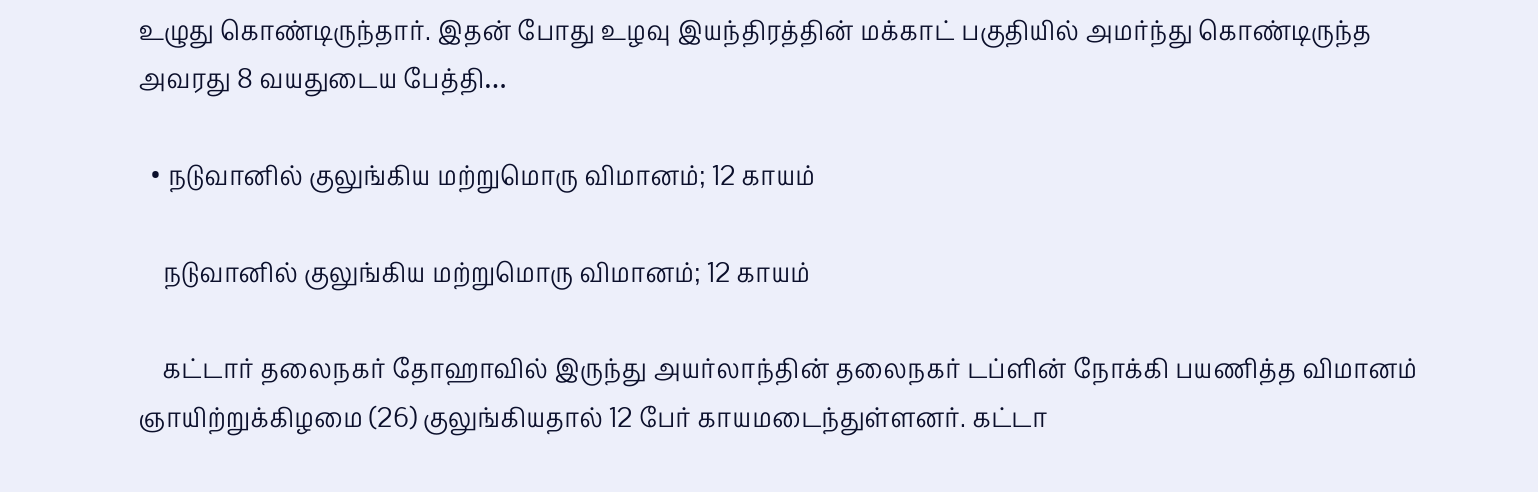உழுது கொண்டிருந்தார். இதன் போது உழவு இயந்திரத்தின் மக்காட் பகுதியில் அமர்ந்து கொண்டிருந்த அவரது 8 வயதுடைய பேத்தி…

  • நடுவானில் குலுங்கிய மற்றுமொரு விமானம்; 12 காயம்

    நடுவானில் குலுங்கிய மற்றுமொரு விமானம்; 12 காயம்

    கட்டார் தலைநகர் தோஹாவில் இருந்து அயர்லாந்தின் தலைநகர் டப்ளின் நோக்கி பயணித்த விமானம் ஞாயிற்றுக்கிழமை (26) குலுங்கியதால் 12 பேர் காயமடைந்துள்ளனர். கட்டா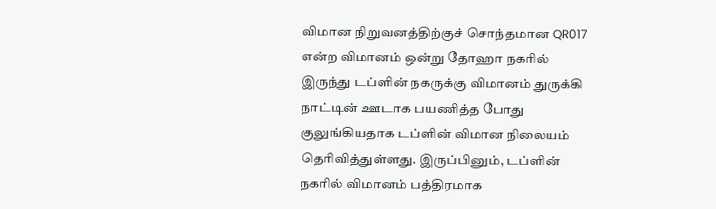விமான நிறுவனத்திற்குச் சொந்தமான QR017 என்ற விமானம் ஒன்று தோஹா நகரில் இருந்து டப்ளின் நகருக்கு விமானம் துருக்கி நாட்டின் ஊடாக பயணித்த போது குலுங்கியதாக டப்ளின் விமான நிலையம் தெரிவித்துள்ளது. இருப்பினும், டப்ளின் நகரில் விமானம் பத்திரமாக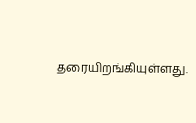தரையிறங்கியுள்ளது.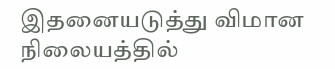இதனையடுத்து விமான நிலையத்தில்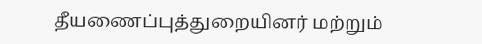தீயணைப்புத்துறையினர் மற்றும்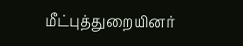மீட்புத்துறையினர்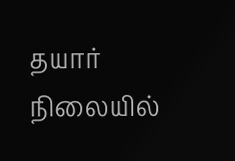தயார் நிலையில்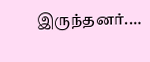இருந்தனர்.…